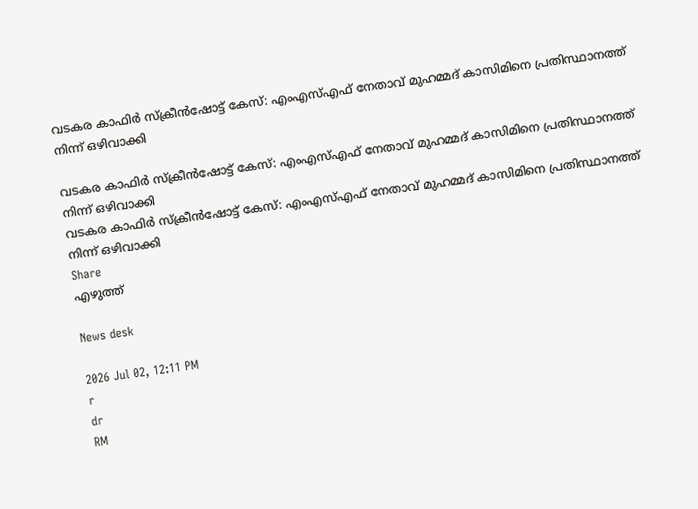വടകര കാഫിർ സ്ക്രീൻഷോട്ട് കേസ്: എംഎസ്എഫ് നേതാവ് മുഹമ്മദ് കാസിമിനെ പ്രതിസ്ഥാനത്ത് നിന്ന് ഒഴിവാക്കി

വടകര കാഫിർ സ്ക്രീൻഷോട്ട് കേസ്: എംഎസ്എഫ് നേതാവ് മുഹമ്മദ് കാസിമിനെ പ്രതിസ്ഥാനത്ത് നിന്ന് ഒഴിവാക്കി
വടകര കാഫിർ സ്ക്രീൻഷോട്ട് കേസ്: എംഎസ്എഫ് നേതാവ് മുഹമ്മദ് കാസിമിനെ പ്രതിസ്ഥാനത്ത് നിന്ന് ഒഴിവാക്കി
Share
എഴുത്ത്

News desk

2026 Jul 02, 12:11 PM
r
dr
RM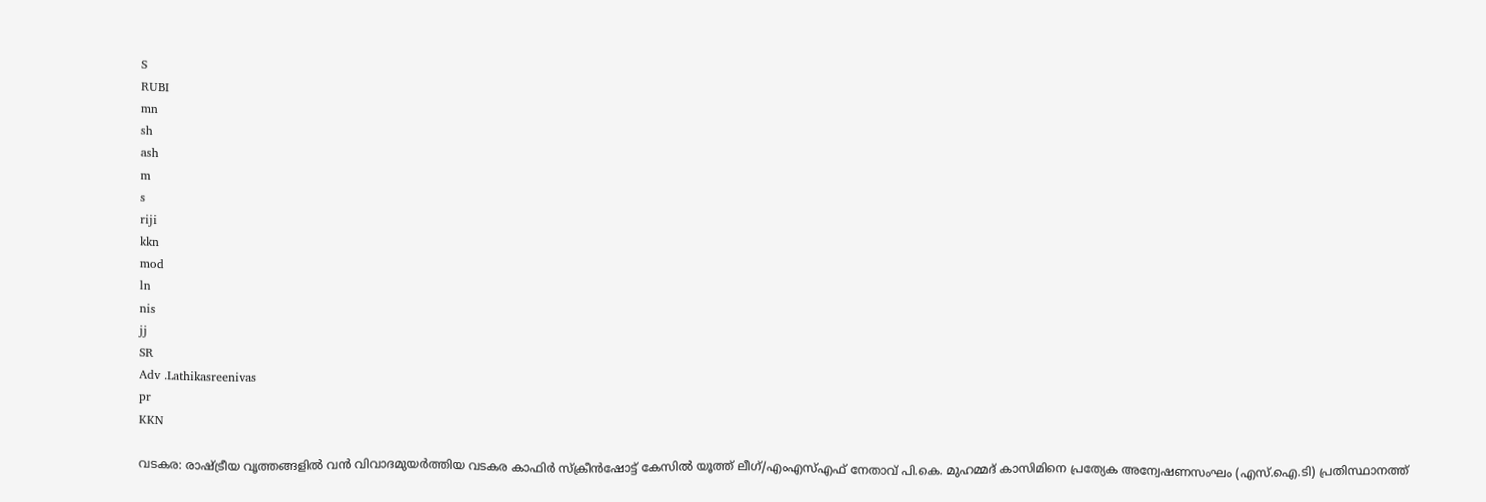S
RUBI
mn
sh
ash
m
s
riji
kkn
mod
ln
nis
jj
SR
Adv .Lathikasreenivas
pr
KKN

വടകര: രാഷ്ട്രീയ വൃത്തങ്ങളിൽ വൻ വിവാദമുയർത്തിയ വടകര കാഫിർ സ്ക്രീൻഷോട്ട് കേസിൽ യൂത്ത് ലീഗ്/എംഎസ്എഫ് നേതാവ് പി.കെ. മുഹമ്മദ് കാസിമിനെ പ്രത്യേക അന്വേഷണസംഘം (എസ്.ഐ.ടി) പ്രതിസ്ഥാനത്ത്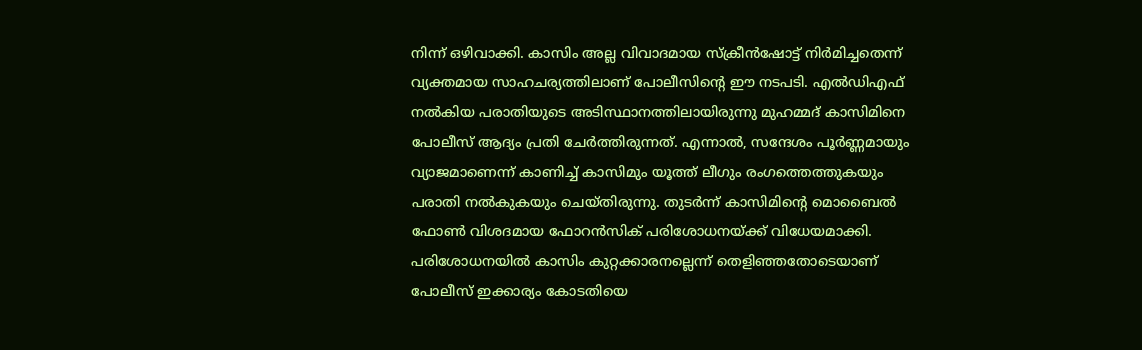നിന്ന് ഒഴിവാക്കി. കാസിം അല്ല വിവാദമായ സ്ക്രീൻഷോട്ട് നിർമിച്ചതെന്ന് വ്യക്തമായ സാഹചര്യത്തിലാണ് പോലീസിന്റെ ഈ നടപടി. എൽഡിഎഫ് നൽകിയ പരാതിയുടെ അടിസ്ഥാനത്തിലായിരുന്നു മുഹമ്മദ് കാസിമിനെ പോലീസ് ആദ്യം പ്രതി ചേർത്തിരുന്നത്. എന്നാൽ, സന്ദേശം പൂർണ്ണമായും വ്യാജമാണെന്ന് കാണിച്ച് കാസിമും യൂത്ത് ലീഗും രംഗത്തെത്തുകയും പരാതി നൽകുകയും ചെയ്തിരുന്നു. തുടർന്ന് കാസിമിന്റെ മൊബൈൽ ഫോൺ വിശദമായ ഫോറൻസിക് പരിശോധനയ്ക്ക് വിധേയമാക്കി. പരിശോധനയിൽ കാസിം കുറ്റക്കാരനല്ലെന്ന് തെളിഞ്ഞതോടെയാണ് പോലീസ് ഇക്കാര്യം കോടതിയെ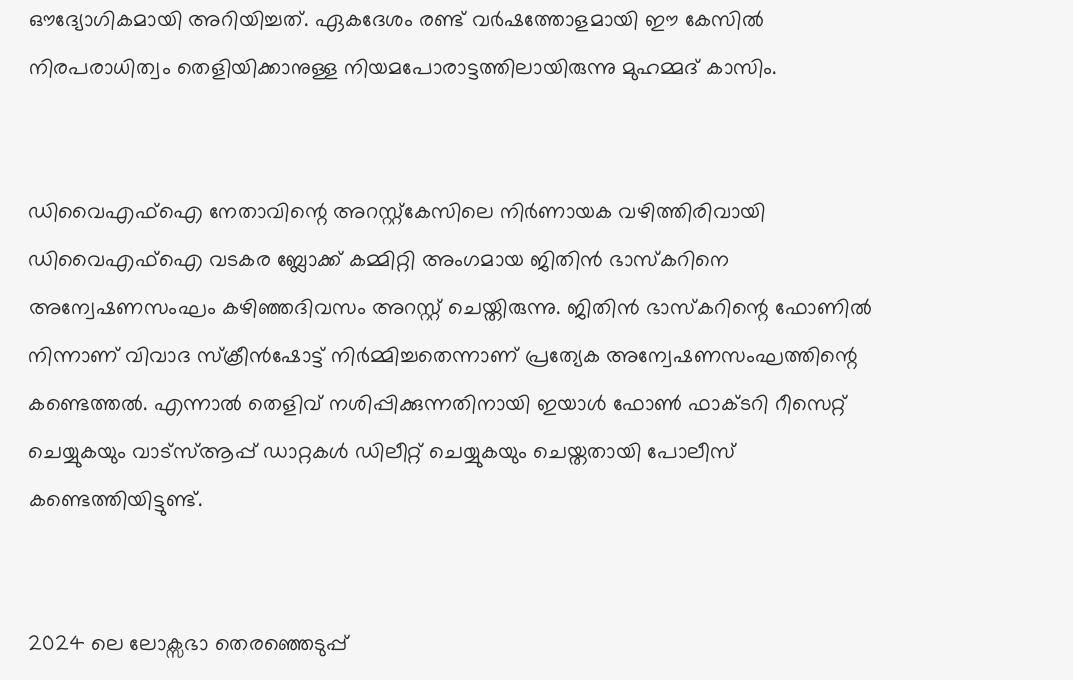ഔദ്യോഗികമായി അറിയിച്ചത്. ഏകദേശം രണ്ട് വർഷത്തോളമായി ഈ കേസിൽ നിരപരാധിത്വം തെളിയിക്കാനുള്ള നിയമപോരാട്ടത്തിലായിരുന്നു മുഹമ്മദ് കാസിം.


ഡിവൈഎഫ്ഐ നേതാവിന്റെ അറസ്റ്റ്കേസിലെ നിർണായക വഴിത്തിരിവായി ഡിവൈഎഫ്ഐ വടകര ബ്ലോക്ക് കമ്മിറ്റി അംഗമായ ജിതിൻ ഭാസ്കറിനെ അന്വേഷണസംഘം കഴിഞ്ഞദിവസം അറസ്റ്റ് ചെയ്തിരുന്നു. ജിതിൻ ഭാസ്കറിന്റെ ഫോണിൽ നിന്നാണ് വിവാദ സ്ക്രീൻഷോട്ട് നിർമ്മിച്ചതെന്നാണ് പ്രത്യേക അന്വേഷണസംഘത്തിന്റെ കണ്ടെത്തൽ. എന്നാൽ തെളിവ് നശിപ്പിക്കുന്നതിനായി ഇയാൾ ഫോൺ ഫാക്ടറി റീസെറ്റ് ചെയ്യുകയും വാട്സ്ആപ്പ് ഡാറ്റകൾ ഡിലീറ്റ് ചെയ്യുകയും ചെയ്തതായി പോലീസ് കണ്ടെത്തിയിട്ടുണ്ട്.


2024 ലെ ലോക്സഭാ തെരഞ്ഞെടുപ്പ്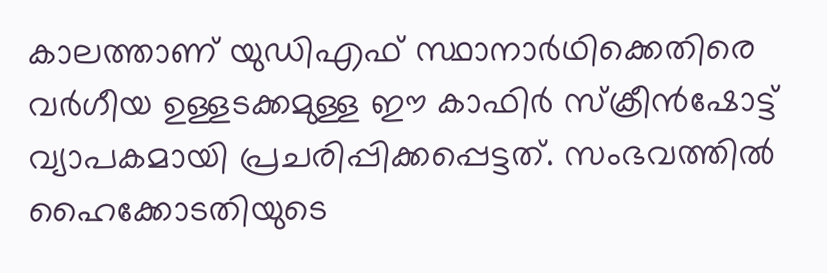കാലത്താണ് യുഡിഎഫ് സ്ഥാനാർഥിക്കെതിരെ വർഗീയ ഉള്ളടക്കമുള്ള ഈ കാഫിർ സ്ക്രീൻഷോട്ട് വ്യാപകമായി പ്രചരിപ്പിക്കപ്പെട്ടത്. സംഭവത്തിൽ ഹൈക്കോടതിയുടെ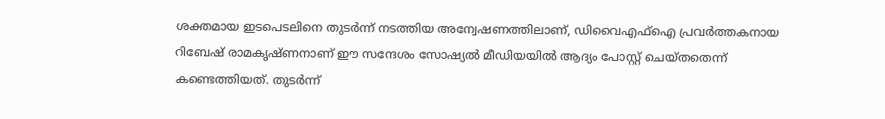ശക്തമായ ഇടപെടലിനെ തുടർന്ന് നടത്തിയ അന്വേഷണത്തിലാണ്, ഡിവൈഎഫ്ഐ പ്രവർത്തകനായ റിബേഷ് രാമകൃഷ്ണനാണ് ഈ സന്ദേശം സോഷ്യൽ മീഡിയയിൽ ആദ്യം പോസ്റ്റ് ചെയ്തതെന്ന് കണ്ടെത്തിയത്. തുടർന്ന്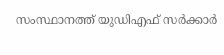സംസ്ഥാനത്ത് യുഡിഎഫ് സർക്കാർ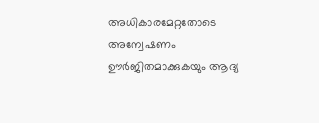അധികാരമേറ്റതോടെ അന്വേഷണം ഊർജിതമാക്കുകയും ആദ്യ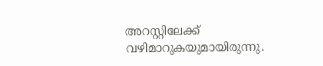അറസ്റ്റിലേക്ക് വഴിമാറുകയുമായിരുന്നു.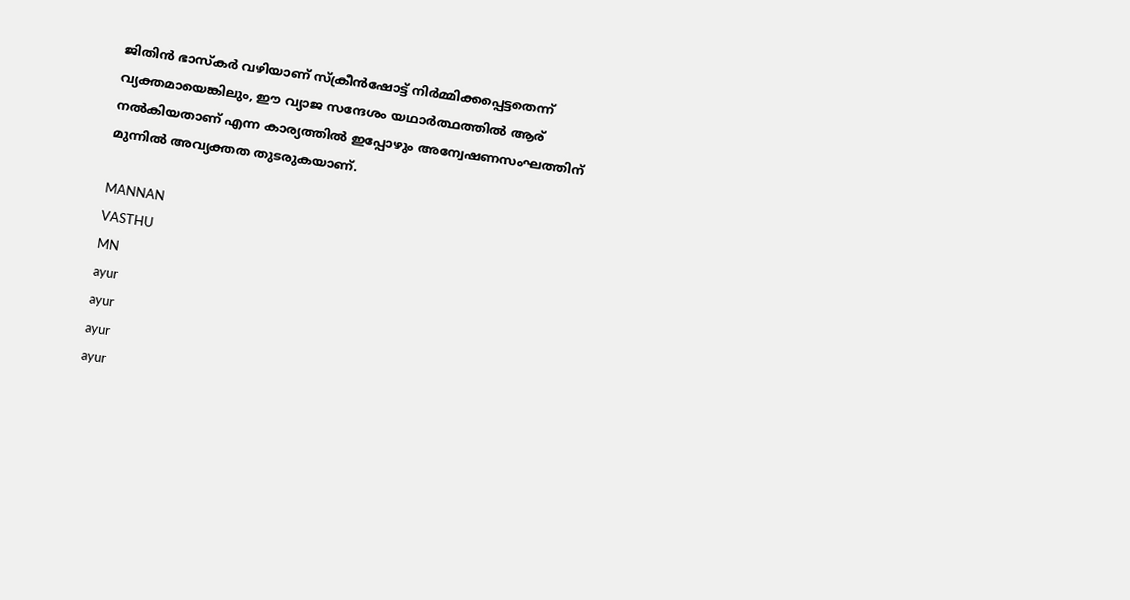ജിതിൻ ഭാസ്കർ വഴിയാണ് സ്ക്രീൻഷോട്ട് നിർമ്മിക്കപ്പെട്ടതെന്ന് വ്യക്തമായെങ്കിലും, ഈ വ്യാജ സന്ദേശം യഥാർത്ഥത്തിൽ ആര് നൽകിയതാണ് എന്ന കാര്യത്തിൽ ഇപ്പോഴും അന്വേഷണസംഘത്തിന് മുന്നിൽ അവ്യക്തത തുടരുകയാണ്.

MANNAN
VASTHU
MN
ayur
ayur
ayur
ayur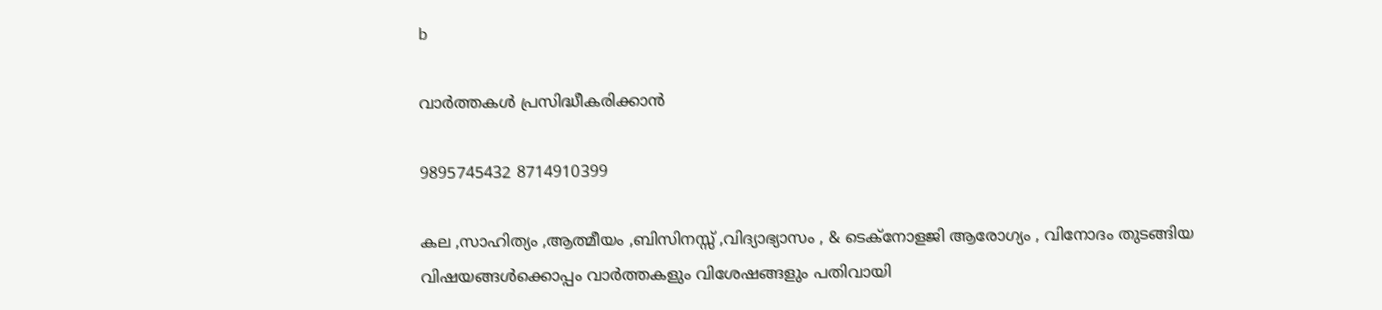b

വാർത്തകൾ പ്രസിദ്ധീകരിക്കാൻ

9895745432 8714910399

കല ,സാഹിത്യം ,ആത്മീയം ,ബിസിനസ്സ് ,വിദ്യാഭ്യാസം , & ടെക്‌നോളജി ആരോഗ്യം , വിനോദം തുടങ്ങിയ വിഷയങ്ങൾക്കൊപ്പം വാർത്തകളും വിശേഷങ്ങളും പതിവായി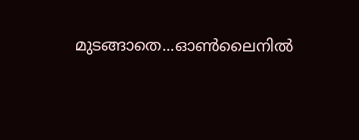മുടങ്ങാതെ...ഓൺലൈനിൽ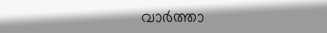വാർത്താ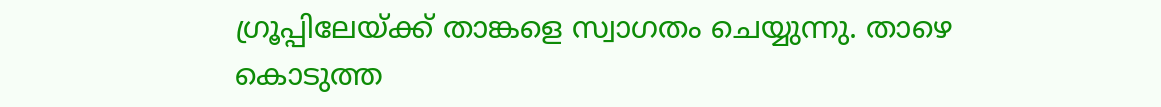ഗ്രൂപ്പിലേയ്ക്ക് താങ്കളെ സ്വാഗതം ചെയ്യുന്നു. താഴെ കൊടുത്ത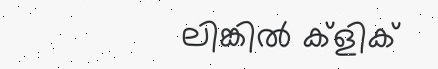ലിങ്കിൽ ക്ളിക്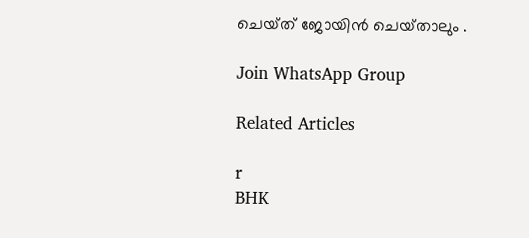ചെയ്‌ത്‌ ജോയിൻ ചെയ്‌താലും .

Join WhatsApp Group

Related Articles

r
BHK